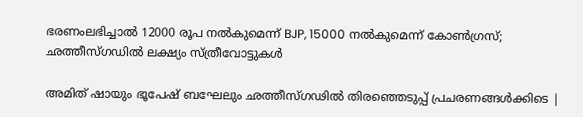ഭരണംലഭിച്ചാൽ 12000 രൂപ നൽകുമെന്ന് BJP, 15000 നൽകുമെന്ന് കോൺഗ്രസ്; ഛത്തീസ്ഗഡിൽ ലക്ഷ്യം സ്ത്രീവോട്ടുകൾ

അമിത് ഷായും ഭൂപേഷ് ബഘേലും ഛത്തീസ്ഗഢിൽ തിരഞ്ഞെടുപ്പ് പ്രചരണങ്ങൾക്കിടെ |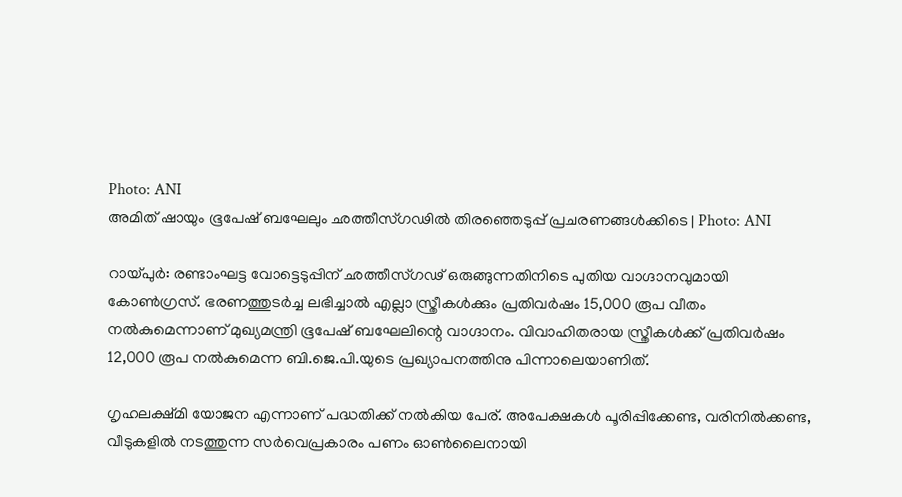Photo: ANI
അമിത് ഷായും ഭൂപേഷ് ബഘേലും ഛത്തീസ്ഗഢിൽ തിരഞ്ഞെടുപ്പ് പ്രചരണങ്ങൾക്കിടെ | Photo: ANI

റായ്പുര്‍: രണ്ടാംഘട്ട വോട്ടെടുപ്പിന് ഛത്തീസ്ഗഢ് ഒരുങ്ങുന്നതിനിടെ പുതിയ വാഗ്ദാനവുമായി കോണ്‍ഗ്രസ്. ഭരണത്തുടര്‍ച്ച ലഭിച്ചാല്‍ എല്ലാ സ്ത്രീകള്‍ക്കും പ്രതിവര്‍ഷം 15,000 രൂപ വീതം നല്‍കുമെന്നാണ് മുഖ്യമന്ത്രി ഭൂപേഷ് ബഘേലിന്റെ വാഗ്ദാനം. വിവാഹിതരായ സ്ത്രീകള്‍ക്ക് പ്രതിവര്‍ഷം 12,000 രൂപ നല്‍കുമെന്ന ബി.ജെ.പി.യുടെ പ്രഖ്യാപനത്തിനു പിന്നാലെയാണിത്.

ഗൃഹലക്ഷ്മി യോജന എന്നാണ് പദ്ധതിക്ക് നല്‍കിയ പേര്. അപേക്ഷകള്‍ പൂരിപ്പിക്കേണ്ട, വരിനില്‍ക്കണ്ട, വീടുകളില്‍ നടത്തുന്ന സര്‍വെപ്രകാരം പണം ഓണ്‍ലൈനായി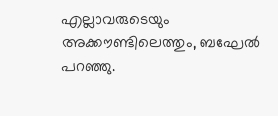എല്ലാവരുടെയും അക്കൗണ്ടിലെത്തും, ബഘേല്‍ പറഞ്ഞു.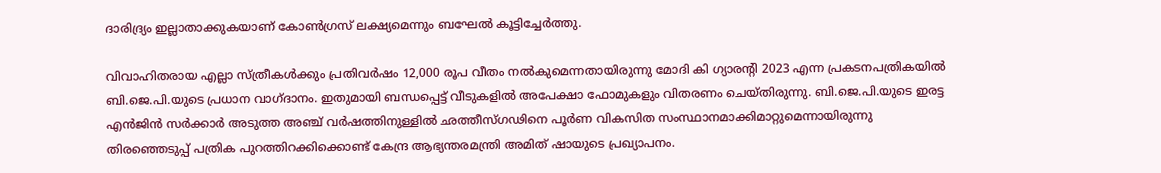ദാരിദ്ര്യം ഇല്ലാതാക്കുകയാണ് കോൺഗ്രസ് ലക്ഷ്യമെന്നും ബഘേൽ കൂട്ടിച്ചേർത്തു.

വിവാഹിതരായ എല്ലാ സ്ത്രീകള്‍ക്കും പ്രതിവര്‍ഷം 12,000 രൂപ വീതം നല്‍കുമെന്നതായിരുന്നു മോദി കി ഗ്യാരന്റി 2023 എന്ന പ്രകടനപത്രികയില്‍ ബി.ജെ.പി.യുടെ പ്രധാന വാഗ്ദാനം. ഇതുമായി ബന്ധപ്പെട്ട് വീടുകളില്‍ അപേക്ഷാ ഫോമുകളും വിതരണം ചെയ്തിരുന്നു. ബി.ജെ.പി.യുടെ ഇരട്ട എന്‍ജിന്‍ സര്‍ക്കാര്‍ അടുത്ത അഞ്ച് വര്‍ഷത്തിനുള്ളില്‍ ഛത്തീസ്ഗഢിനെ പൂര്‍ണ വികസിത സംസ്ഥാനമാക്കിമാറ്റുമെന്നായിരുന്നു തിരഞ്ഞെടുപ്പ് പത്രിക പുറത്തിറക്കിക്കൊണ്ട് കേന്ദ്ര ആഭ്യന്തരമന്ത്രി അമിത് ഷായുടെ പ്രഖ്യാപനം.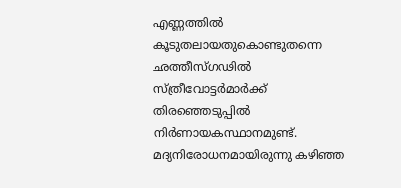എണ്ണത്തില്‍ കൂടുതലായതുകൊണ്ടുതന്നെ ഛത്തീസ്ഗഢില്‍ സ്ത്രീവോട്ടര്‍മാര്‍ക്ക് തിരഞ്ഞെടുപ്പില്‍ നിര്‍ണായകസ്ഥാനമുണ്ട്. മദ്യനിരോധനമായിരുന്നു കഴിഞ്ഞ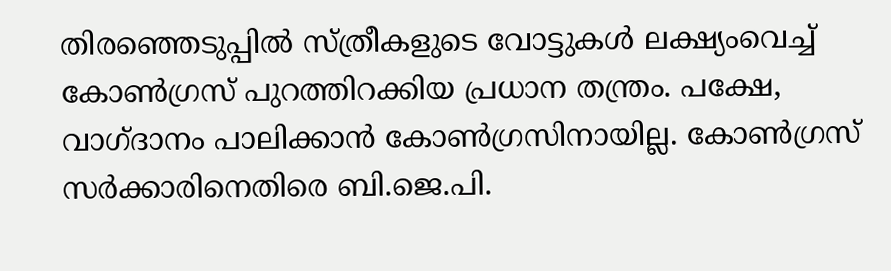തിരഞ്ഞെടുപ്പില്‍ സ്ത്രീകളുടെ വോട്ടുകള്‍ ലക്ഷ്യംവെച്ച് കോണ്‍ഗ്രസ് പുറത്തിറക്കിയ പ്രധാന തന്ത്രം. പക്ഷേ, വാഗ്ദാനം പാലിക്കാന്‍ കോണ്‍ഗ്രസിനായില്ല. കോണ്‍ഗ്രസ് സര്‍ക്കാരിനെതിരെ ബി.ജെ.പി.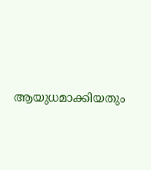ആയുധമാക്കിയതും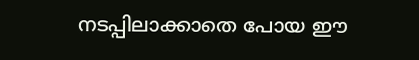നടപ്പിലാക്കാതെ പോയ ഈ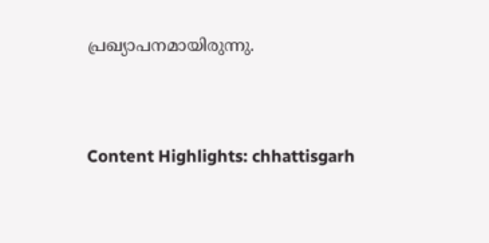പ്രഖ്യാപനമായിരുന്നു.


Content Highlights: chhattisgarh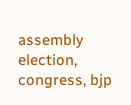assembly election, congress, bjp